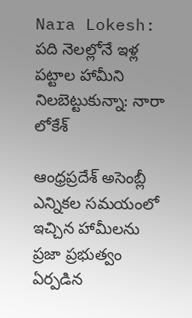Nara Lokesh: పది నెలల్లోనే ఇళ్ల పట్టాల హామీని నిలబెట్టుకున్నా: నారా లోకేశ్

ఆంధ్రప్రదేశ్ అసెంబ్లీ ఎన్నికల సమయంలో ఇచ్చిన హామీలను ప్రజా ప్రభుత్వం ఏర్పడిన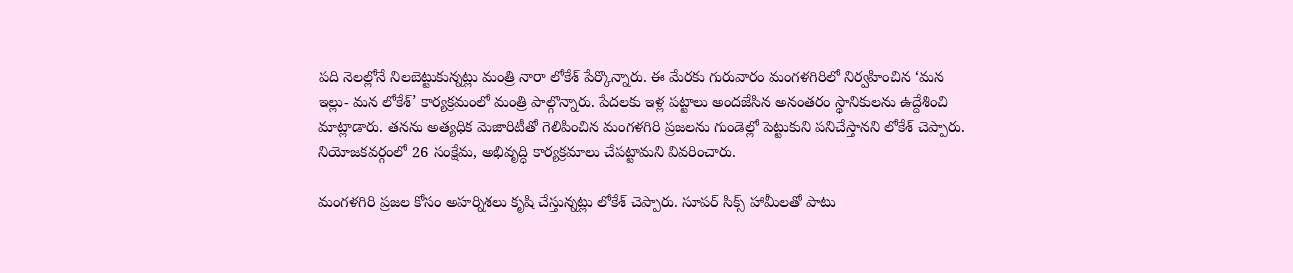పది నెలల్లోనే నిలబెట్టుకున్నట్లు మంత్రి నారా లోకేశ్ పేర్కొన్నారు. ఈ మేరకు గురువారం మంగళగిరిలో నిర్వహించిన ‘మన ఇల్లు- మన లోకేశ్’ కార్యక్రమంలో మంత్రి పాల్గొన్నారు. పేదలకు ఇళ్ల పట్టాలు అందజేసిన అనంతరం స్థానికులను ఉద్దేశించి మాట్లాడారు. తనను అత్యధిక మెజారిటీతో గెలిపించిన మంగళగిరి ప్రజలను గుండెల్లో పెట్టుకుని పనిచేస్తానని లోకేశ్ చెప్పారు. నియోజకవర్గంలో 26 సంక్షేమ, అభివృద్ధి కార్యక్రమాలు చేపట్టామని వివరించారు.

మంగళగిరి ప్రజల కోసం అహర్నిశలు కృషి చేస్తున్నట్లు లోకేశ్ చెప్పారు. సూపర్‌ సిక్స్‌ హామీలతో పాటు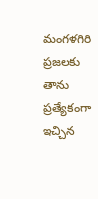మంగళగిరి ప్రజలకు తాను ప్రత్యేకంగా ఇచ్చిన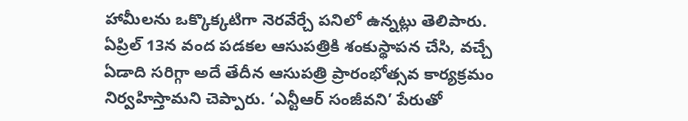హామీలను ఒక్కొక్కటిగా నెరవేర్చే పనిలో ఉన్నట్లు తెలిపారు. ఏప్రిల్‌ 13న వంద పడకల ఆసుపత్రికి శంకుస్థాపన చేసి, వచ్చే ఏడాది సరిగ్గా అదే తేదీన ఆసుపత్రి ప్రారంభోత్సవ కార్యక్రమం నిర్వహిస్తామని చెప్పారు. ‘ఎన్టీఆర్‌ సంజీవని’ పేరుతో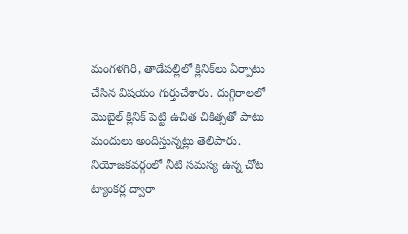మంగళగిరి, తాడేపల్లిలో క్లినిక్‌లు ఏర్పాటు చేసిన విషయం గుర్తుచేశారు. దుగ్గిరాలలో మొబైల్‌ క్లినిక్‌ పెట్టి ఉచిత చికిత్సతో పాటు మందులు అందిస్తున్నట్లు తెలిపారు. నియోజకవర్గంలో నీటి సమస్య ఉన్న చోట ట్యాంకర్ల ద్వారా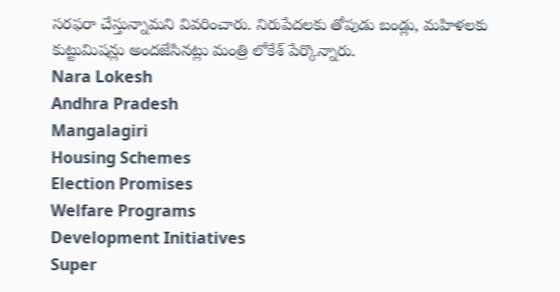సరఫరా చేస్తున్నామని వివరించారు. నిరుపేదలకు తోపుడు బండ్లు, మహిళలకు కుట్టుమిషన్లు అందజేసినట్లు మంత్రి లోకేశ్ పేర్కొన్నారు.
Nara Lokesh
Andhra Pradesh
Mangalagiri
Housing Schemes
Election Promises
Welfare Programs
Development Initiatives
Super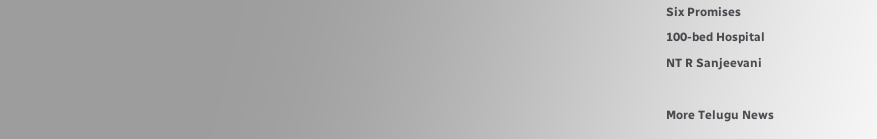Six Promises
100-bed Hospital
NT R Sanjeevani

More Telugu News